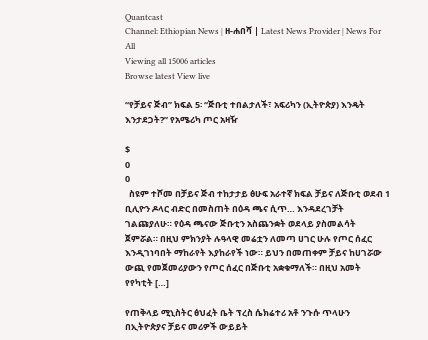Quantcast
Channel: Ethiopian News | ዘ-ሐበሻ | Latest News Provider | News For All
Viewing all 15006 articles
Browse latest View live

“የቻይና ጅብ” ክፍል 5፡ “ጅቡቲ ተበልታለች፣ አፍሪካን (ኢትዮጵያ) እንዴት እንታደጋት?” የአሜሪካ ጦር አዛዥ

$
0
0
  ስዩም ተሾመ በቻይና ጅብ ተከታታይ ፅሁፍ አራተኛ ክፍል ቻይና ለጅቡቲ ወደብ 1 ቢሊዮን ዶላር ብድር በመስጠት በዕዳ ጫና ሲጥ… እንዳደረገቻት ገልጩያለሁ። የዕዳ ጫናው ጅቡቲን አስጨንቋት ወደላይ ያስመልሳት ጀምሯል። በዚህ ምክንያት ሉዓላዊ መሬቷን ለመጣ ሀገር ሁሉ የጦር ሰፈር እንዲገነባበት ማከራየት እያከራየች ነው። ይህን በመጠቀም ቻይና ከሀገሯው ውጪ የመጀመሪያውን የጦር ሰፈር በጅቡቲ አቋቁማለች። በዚህ አመት የየካቲት […]

የጠቅላይ ሚኒስትር ፅህፈት ቤት ፕረስ ሴክሬተሪ አቶ ንጉሱ ጥላሁን በኢትዮጵያና ቻይና መሪዎች ውይይት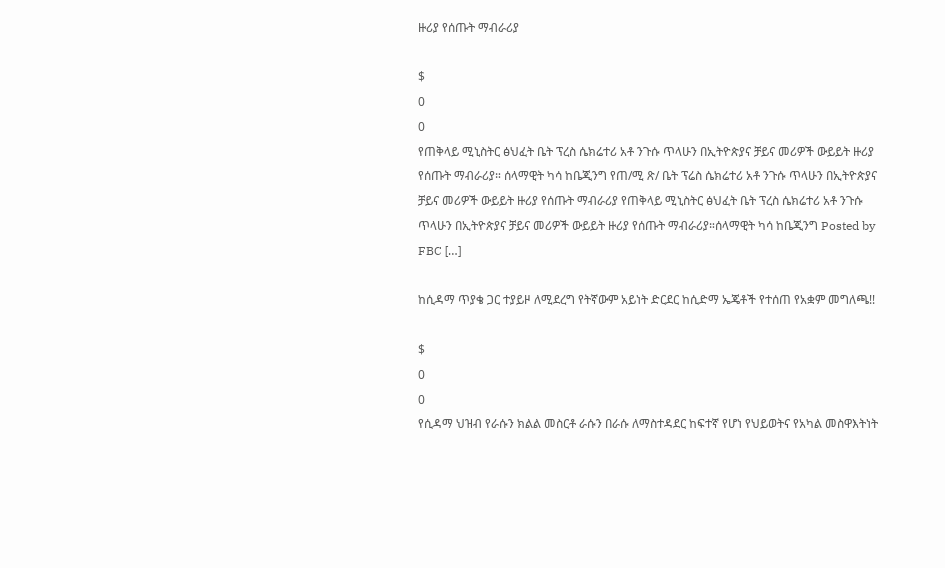ዙሪያ የሰጡት ማብራሪያ

$
0
0
የጠቅላይ ሚኒስትር ፅህፈት ቤት ፕረስ ሴክሬተሪ አቶ ንጉሱ ጥላሁን በኢትዮጵያና ቻይና መሪዎች ውይይት ዙሪያ የሰጡት ማብራሪያ። ሰላማዊት ካሳ ከቤጂንግ የጠ/ሚ ጽ/ ቤት ፕሬስ ሴክሬተሪ አቶ ንጉሱ ጥላሁን በኢትዮጵያና ቻይና መሪዎች ውይይት ዙሪያ የሰጡት ማብራሪያ የጠቅላይ ሚኒስትር ፅህፈት ቤት ፕረስ ሴክሬተሪ አቶ ንጉሱ ጥላሁን በኢትዮጵያና ቻይና መሪዎች ውይይት ዙሪያ የሰጡት ማብራሪያ።ሰላማዊት ካሳ ከቤጂንግ Posted by FBC […]

ከሲዳማ ጥያቄ ጋር ተያይዞ ለሚደረግ የትኛውም አይነት ድርደር ከሲድማ ኤጄቶች የተሰጠ የአቋም መግለጫ!!

$
0
0
የሲዳማ ህዝብ የራሱን ክልል መስርቶ ራሱን በራሱ ለማስተዳደር ከፍተኛ የሆነ የህይወትና የአካል መስዋእትነት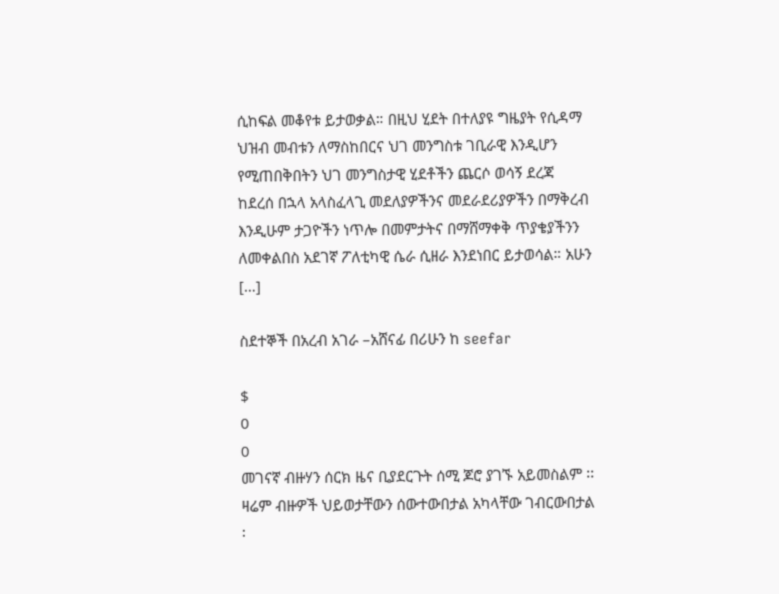ሲከፍል መቆየቱ ይታወቃል። በዚህ ሂደት በተለያዩ ግዜያት የሲዳማ ህዝብ መብቱን ለማስከበርና ህገ መንግስቱ ገቢራዊ እንዲሆን የሚጠበቅበትን ህገ መንግስታዊ ሂደቶችን ጨርሶ ወሳኝ ደረጃ ከደረሰ በኋላ አላስፈላጊ መደለያዎችንና መደራደሪያዎችን በማቅረብ እንዲሁም ታጋዮችን ነጥሎ በመምታትና በማሸማቀቅ ጥያቄያችንን ለመቀልበስ አደገኛ ፖለቲካዊ ሴራ ሲዘራ እንደነበር ይታወሳል። አሁን […]

ስደተኞች በአረብ አገራ –አሸናፊ በሪሁን ከ seefar

$
0
0
መገናኛ ብዙሃን ሰርክ ዜና ቢያደርጉት ሰሚ ጆሮ ያገኙ አይመስልም ፡፡ ዛሬም ብዙዎች ህይወታቸውን ሰውተውበታል አካላቸው ገብርውበታል ፡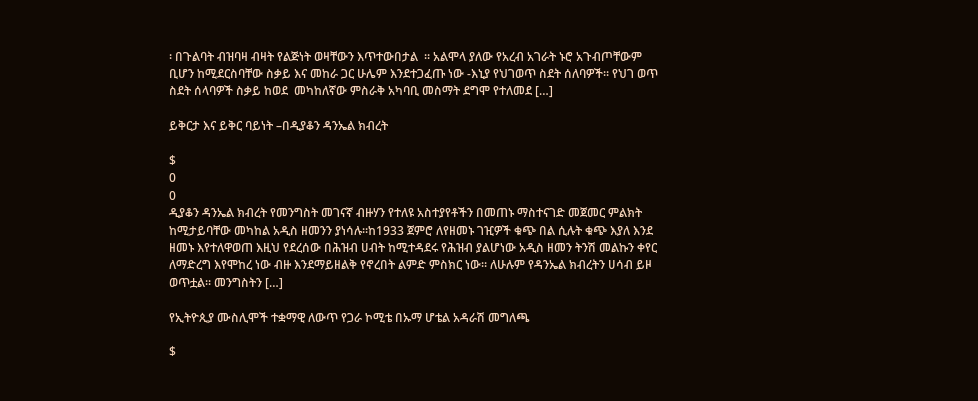፡ በጉልባት ብዝባዛ ብዛት የልጅነት ወዛቸውን እጥተውበታል  ፡፡ አልሞላ ያለው የአረብ አገራት ኑሮ አጉብጦቸውም ቢሆን ከሚደርስባቸው ስቃይ እና መከራ ጋር ሁሌም እንደተጋፈጡ ነው -እኒያ የህገወጥ ስደት ሰለባዎች፡፡ የህገ ወጥ ስደት ሰላባዎች ስቃይ ከወደ  መካከለኛው ምስራቅ አካባቢ መስማት ደግሞ የተለመደ […]

ይቅርታ እና ይቅር ባይነት –በዲያቆን ዳንኤል ክብረት

$
0
0
ዲያቆን ዳንኤል ክብረት የመንግስት መገናኛ ብዙሃን የተለዩ አስተያየቶችን በመጠኑ ማስተናገድ መጀመር ምልክት ከሚታይባቸው መካከል አዲስ ዘመንን ያነሳሉ።ከ1933 ጀምሮ ለየዘመኑ ገዢዎች ቁጭ በል ሲሉት ቁጭ እያለ እንደ ዘመኑ እየተለዋወጠ እዚህ የደረሰው በሕዝብ ሀብት ከሚተዳደሩ የሕዝብ ያልሆነው አዲስ ዘመን ትንሽ መልኩን ቀየር ለማድረግ እየሞከረ ነው ብዙ እንደማይዘልቅ የኖረበት ልምድ ምስክር ነው። ለሁሉም የዳንኤል ክብረትን ሀሳብ ይዞ ወጥቷል። መንግስትን […]

የኢትዮጲያ ሙስሊሞች ተቋማዊ ለውጥ የጋራ ኮሚቴ በኡማ ሆቴል አዳራሽ መግለጫ

$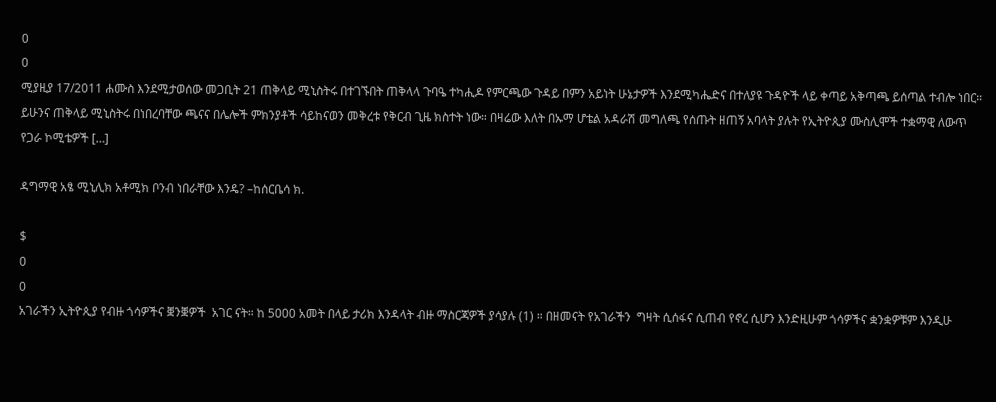0
0
ሚያዚያ 17/2011 ሐሙስ እንደሚታወሰው መጋቢት 21 ጠቅላይ ሚኒስትሩ በተገኙበት ጠቅላላ ጉባዔ ተካሒዶ የምርጫው ጉዳይ በምን አይነት ሁኔታዎች እንደሚካሔድና በተለያዩ ጉዳዮች ላይ ቀጣይ አቅጣጫ ይሰጣል ተብሎ ነበር። ይሁንና ጠቅላይ ሚኒስትሩ በነበረባቸው ጫናና በሌሎች ምክንያቶች ሳይከናወን መቅረቱ የቅርብ ጊዜ ክስተት ነው። በዛሬው እለት በኡማ ሆቴል አዳራሽ መግለጫ የሰጡት ዘጠኝ አባላት ያሉት የኢትዮጲያ ሙስሊሞች ተቋማዊ ለውጥ የጋራ ኮሚቴዎች […]

ዳግማዊ አፄ ሚኒሊክ አቶሚክ ቦንብ ነበራቸው እንዴ? –ከሰርቤሳ ክ.

$
0
0
አገራችን ኢትዮጲያ የብዙ ጎሳዎችና ቛንቛዎች  አገር ናት። ከ 5000 አመት በላይ ታሪክ እንዳላት ብዙ ማስርጃዎች ያሳያሉ (1) ። በዘመናት የአገራችን  ግዛት ሲሰፋና ሲጠብ የኖረ ሲሆን እንድዚሁም ጎሳዎችና ቋንቋዎቹም እንዲሁ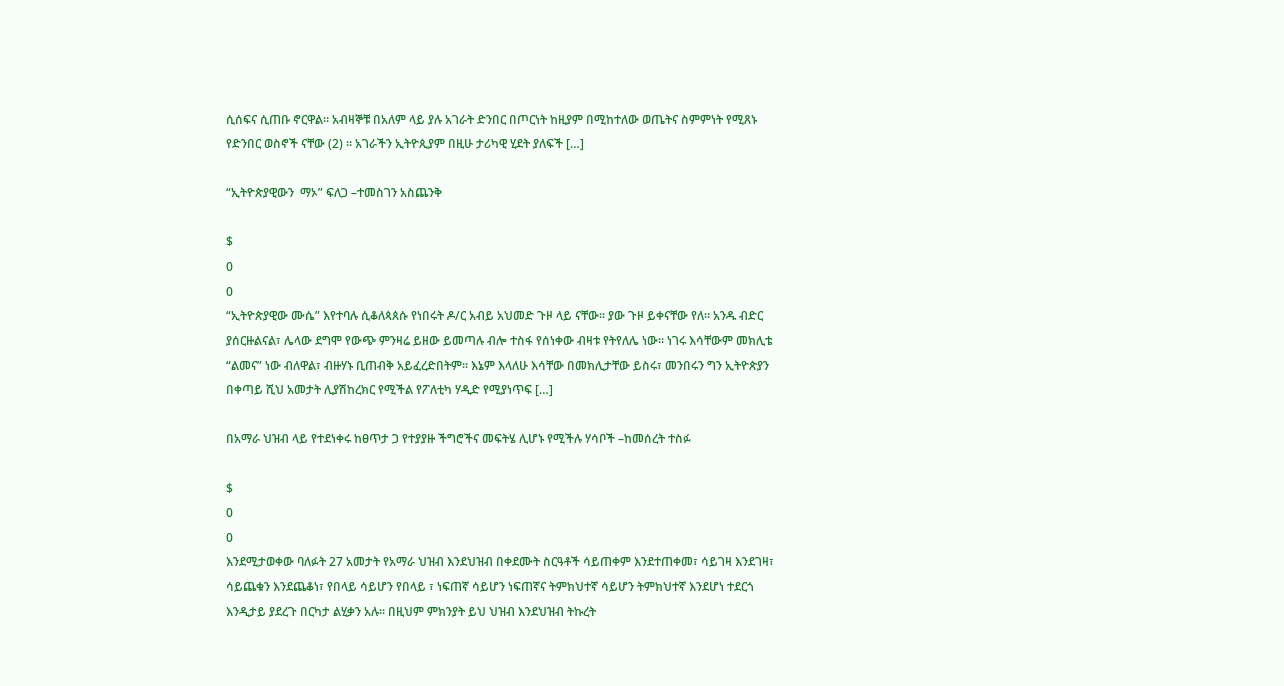ሲሰፍና ሲጠቡ ኖርዋል። አብዛኞቹ በአለም ላይ ያሉ አገራት ድንበር በጦርነት ከዚያም በሚከተለው ወጤትና ስምምነት የሚጸኑ  የድንበር ወስኖች ናቸው (2) ። አገራችን ኢትዮጲያም በዚሁ ታሪካዊ ሂደት ያለፍች […]

“ኢትዮጵያዊውን  ማኦ” ፍለጋ –ተመስገን አስጨንቅ

$
0
0
“ኢትዮጵያዊው ሙሴ” እየተባሉ ሲቆለጳጰሱ የነበሩት ዶ/ር አብይ አህመድ ጉዞ ላይ ናቸው። ያው ጉዞ ይቀናቸው የለ። አንዱ ብድር ያሰርዙልናል፣ ሌላው ደግሞ የውጭ ምንዛሬ ይዘው ይመጣሉ ብሎ ተስፋ የሰነቀው ብዛቱ የትየለሌ ነው። ነገሩ እሳቸውም መክሊቴ “ልመና” ነው ብለዋል፣ ብዙሃኑ ቢጠብቅ አይፈረድበትም። እኔም እላለሁ እሳቸው በመክሊታቸው ይስሩ፣ መንበሩን ግን ኢትዮጵያን በቀጣይ ሺህ አመታት ሊያሽከረክር የሚችል የፖለቲካ ሃዲድ የሚያነጥፍ […]

በአማራ ህዝብ ላይ የተደነቀሩ ከፀጥታ ጋ የተያያዙ ችግሮችና መፍትሄ ሊሆኑ የሚችሉ ሃሳቦች –ከመሰረት ተስፉ

$
0
0
እንደሚታወቀው ባለፉት 27 አመታት የአማራ ህዝብ እንደህዝብ በቀደሙት ስርዓቶች ሳይጠቀም እንደተጠቀመ፣ ሳይገዛ እንደገዛ፣ ሳይጨቁን እንደጨቆነ፣ የበላይ ሳይሆን የበላይ ፣ ነፍጠኛ ሳይሆን ነፍጠኛና ትምክህተኛ ሳይሆን ትምክህተኛ እንደሆነ ተደርጎ እንዲታይ ያደረጉ በርካታ ልሂቃን አሉ። በዚህም ምክንያት ይህ ህዝብ እንደህዝብ ትኩረት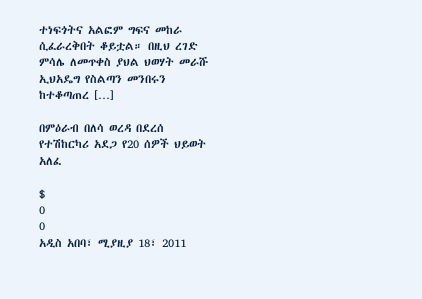ተነፍጎትና አልፎም ግፍና መከራ ሲፈራረቅበት ቆይቷል። በዚህ ረገድ ምሳሌ ለመጥቀስ ያህል ህወሃት መራሹ ኢህአዴግ የስልጣን መንበሩን ከተቆጣጠረ […]

በምዕራብ በለሳ ወረዳ በደረሰ የተሽከርካሪ አደጋ የ20 ሰዎች ህይወት አለፈ

$
0
0
አዲስ አበባ፣ ሚያዚያ 18፣ 2011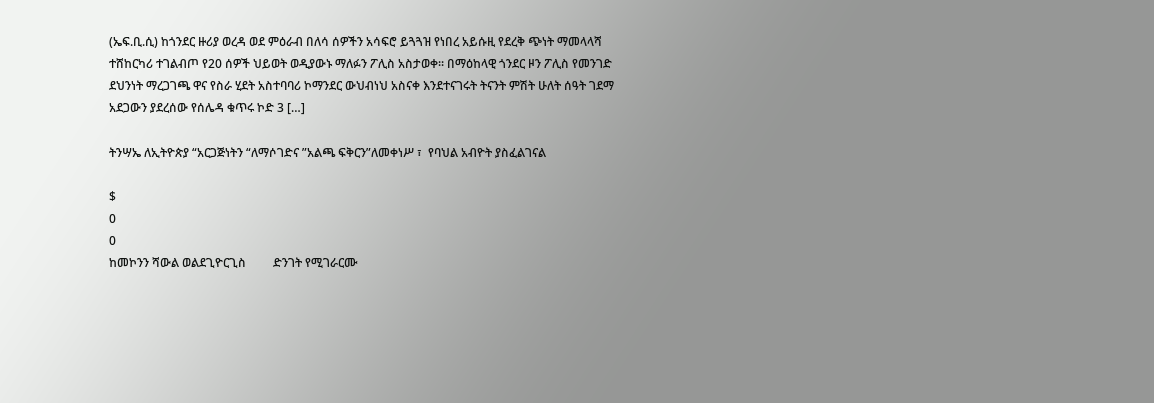(ኤፍ.ቢ.ሲ) ከጎንደር ዙሪያ ወረዳ ወደ ምዕራብ በለሳ ሰዎችን አሳፍሮ ይጓጓዝ የነበረ አይሱዚ የደረቅ ጭነት ማመላላሻ ተሸከርካሪ ተገልብጦ የ20 ሰዎች ህይወት ወዲያውኑ ማለፉን ፖሊስ አስታወቀ፡፡ በማዕከላዊ ጎንደር ዞን ፖሊስ የመንገድ ደህንነት ማረጋገጫ ዋና የስራ ሂደት አስተባባሪ ኮማንደር ውህብነህ አስናቀ እንደተናገሩት ትናንት ምሽት ሁለት ሰዓት ገደማ አደጋውን ያደረሰው የሰሌዳ ቁጥሩ ኮድ 3 […]

ትንሣኤ ለኢትዮጵያ “አርጋጅነትን “ለማሶገድና ”አልጫ ፍቅርን”ለመቀነሥ ፣  የባህል አብዮት ያስፈልገናል

$
0
0
ከመኮንን ሻውል ወልደጊዮርጊስ         ድንገት የሚገራርሙ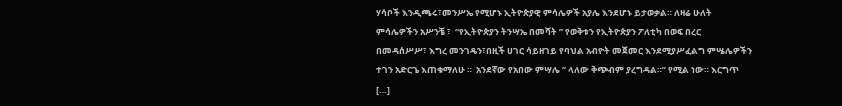ሃሳቦች እንዲጫሩ፣መንሥኤ የሚሆኑ ኢትዮጵያዊ ምሳሌዎች አያሌ እንደሆኑ ይታወቃል። ለዛሬ ሁለት ምሳሌዎችን አሥንቼ ፣  “የኢትዮጵያን ትንሣኤ በመሻት ” የወቅቱን የኢትዮጵያን ፖለቲካ በወፍ በረር በመዳሰሥሥ፣ እግረ መንገዴን፣በዚች ሀገር ሳይዘገይ የባህል አብዮት መጀመር እንደሚያሥፈልግ ምሤሌዎችን ተገን አድርጌ እጠቁማለሁ ።  አንደኛው የአበው ምሣሌ ” ላለው ቅጭብም ያረግዳል።” የሚል ነው። እርግጥ […]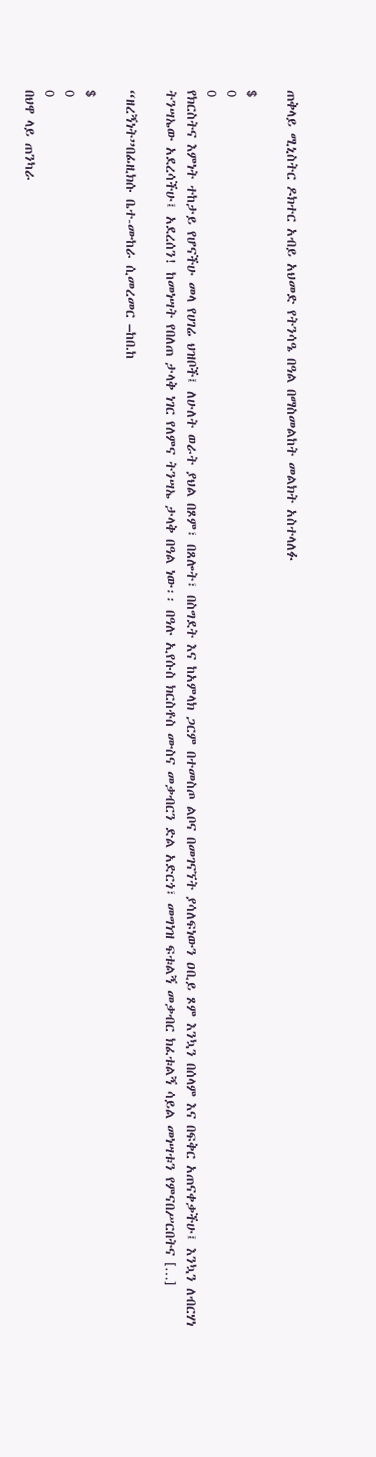ጠቅላይ ሚኒስትር ዶክተር አብይ አህመድ የትንሳዔ በዓል በማስመልከት መልክት አስተላለፉ

$
0
0
የክርስትና እምነት ተከታይ የሆናችሁ መላ የሀገሬ ህዝቦች፤ ለሁለት ወራት ያህል በጾም፣ በጸሎት፣ በስግደት እና ከአምላክ ጋርም በተመስጦ ልቦና በመገናኘት ያሳለፍነውን ዐቢይ ጾም እንኳን በሰላም እና በፍቅር አጠናቀቃችሁ፤ እንኳን ለብርሃነ ትንሣኤው አደረሳችሁ፤ አደረሰን! ከመነሣት የበለጠ ታላቅ ነገር የለምና ትንሣኤ ታላቅ በዓል ነው፡፡ በዓሉ ኢየሱስ ክርስቶስ ሙስና መቃብርን ድል አድርጎ፣ መግነዝ ፍቱልኝ መቃብር ክፈቱልኝ ሳይል መነሣቱን የምናበሥርበትና […]

“ዘረኝነት”በፊዚክሱ ቤተ-ሙከራ ሲመረመር –ከበ.ከ

$
0
0
በህዋ ላይ ጠንካራ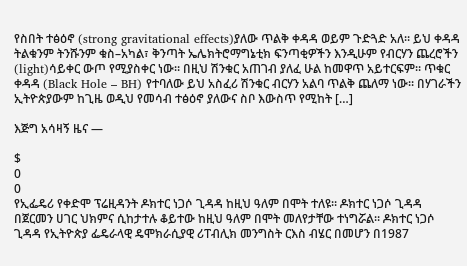የስበት ተፅዕኖ (strong gravitational effects)ያለው ጥልቅ ቀዳዳ ወይም ጉድጓድ አለ። ይህ ቀዳዳ ትልቁንም ትንሹንም ቁስ–አካል፣ ቅንጣት ኤሌክትሮማግኔቲክ ፍንጣቂዎችን እንዲሁም የብርሃን ጨረሮችን (light)ሳይቀር ውጦ የሚያስቀር ነው። በዚህ ሽንቁር አጠገብ ያለፈ ሁል ከመዋጥ አይተርፍም። ጥቁር ቀዳዳ (Black Hole – BH) የተባለው ይህ አስፈሪ ሽንቁር ብርሃን አልባ ጥልቅ ጨለማ ነው። በሃገራችን ኢትዮጵያውም ከጊዜ ወዲህ የመሳብ ተፅዕኖ ያለውና ስቦ እውስጥ የሚከት […]

እጅግ አሳዛኝ ዜና —

$
0
0
የኢፌዴሪ የቀድሞ ፕሬዚዳንት ዶክተር ነጋሶ ጊዳዳ ከዚህ ዓለም በሞት ተለዩ። ዶክተር ነጋሶ ጊዳዳ በጀርመን ሀገር ህክምና ሲከታተሉ ቆይተው ከዚህ ዓለም በሞት መለየታቸው ተነግሯል። ዶክተር ነጋሶ ጊዳዳ የኢትዮጵያ ፌዴራላዊ ዴሞክራሲያዊ ሪፐብሊክ መንግስት ርእስ ብሄር በመሆን በ1987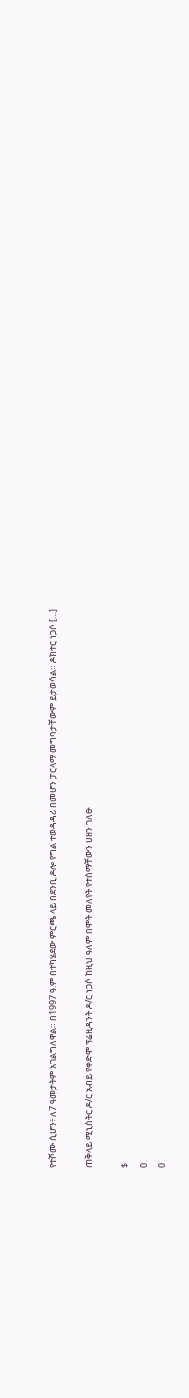የተሾሙ ሲሆን፥ ለ7 ዓመታትም አገልግለዋል። በ1997 ዓ.ም በተካሄደው ምርጫ ላይ በደንቢ ዶሎ የግል ተወዳዳሪ በመሆን ፓርላማ መግባታቸውም ይታወሳል። ዶክተር ነጋሶ […]

ጠቅላይ ሚኒስትር ዶ/ር አብይ የቀድሞ ፕሬዚዳንት ዶ/ር ነጋሶ ከዚህ ዓለም በሞት መለየት የተሰማቸውን ሀዘን ገለፁ

$
0
0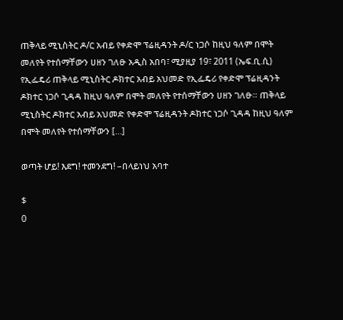ጠቅላይ ሚኒስትር ዶ/ር አብይ የቀድሞ ፕሬዚዳንት ዶ/ር ነጋሶ ከዚህ ዓለም በሞት መለየት የተሰማቸውን ሀዘን ገለፁ አዲስ አበባ፣ ሚያዚያ 19፣ 2011 (ኤፍ.ቢ.ሲ) የኢፌዴሪ ጠቅላይ ሚኒስትር ዶክተር አብይ አህመድ የኢፌዴሪ የቀድሞ ፕሬዚዳንት ዶክተር ነጋሶ ጊዳዳ ከዚህ ዓለም በሞት መለየት የተሰማቸውን ሀዘን ገለፁ። ጠቅላይ ሚኒስትር ዶክተር አብይ አህመድ የቀድሞ ፕሬዚዳንት ዶክተር ነጋሶ ጊዳዳ ከዚህ ዓለም በሞት መለየት የተሰማቸውን […]

ወጣት ሆይ! እደግ! ተመንደግ! –በላይነህ አባተ

$
0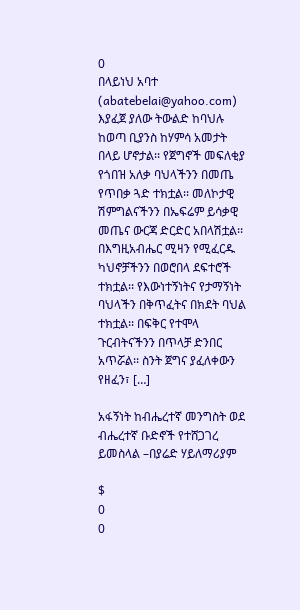0
በላይነህ አባተ  (abatebelai@yahoo.com)   እያፈጀ ያለው ትውልድ ከባህሉ ከወጣ ቢያንስ ከሃምሳ አመታት በላይ ሆኖታል፡፡ የጀግኖች መፍለቂያ የጎበዝ አለቃ ባህላችንን በመጤ የጥበቃ ጓድ ተክቷል፡፡ መለኮታዊ ሽምግልናችንን በኤፍሬም ይሳቃዊ መጤና ውርጃ ድርድር አበላሽቷል፡፡ በእግዚአብሔር ሚዛን የሚፈርዱ ካህኖቻችንን በወሮበላ ደፍተሮች ተክቷል፡፡ የእውነተኝነትና የታማኝነት ባህላችን በቅጥፈትና በክደት ባህል ተክቷል፡፡ በፍቅር የተሞላ ጉርብትናችንን በጥላቻ ድንበር አጥሯል፡፡ ስንት ጀግና ያፈለቀውን የዘፈን፣ […]

አፋኝነት ከብሔረተኛ መንግስት ወደ ብሔረተኛ ቡድኖች የተሸጋገረ ይመስላል –በያሬድ ሃይለማሪያም

$
0
0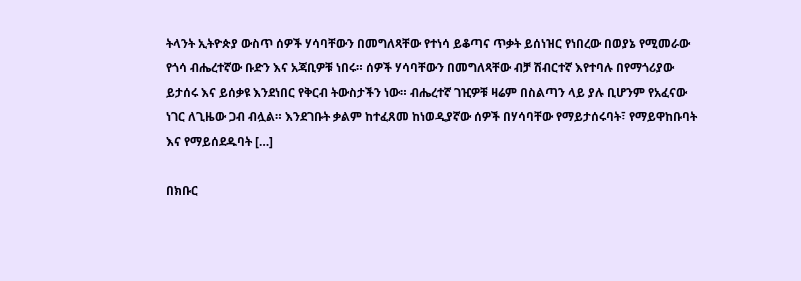ትላንት ኢትዮጵያ ውስጥ ሰዎች ሃሳባቸውን በመግለጻቸው የተነሳ ይቆጣና ጥቃት ይሰነዝር የነበረው በወያኔ የሚመራው የጎሳ ብሔረተኛው ቡድን እና አጃቢዎቹ ነበሩ። ሰዎች ሃሳባቸውን በመግለጻቸው ብቻ ሽብርተኛ እየተባሉ በየማጎሪያው ይታሰሩ እና ይሰቃዩ እንደነበር የቅርብ ትውስታችን ነው። ብሔረተኛ ገዢዎቹ ዛሬም በስልጣን ላይ ያሉ ቢሆንም የአፈናው ነገር ለጊዜው ጋብ ብሏል። እንደገቡት ቃልም ከተፈጸመ ከነወዲያኛው ሰዎች በሃሳባቸው የማይታሰሩባት፣ የማይዋከቡባት እና የማይሰደዱባት […]

በክቡር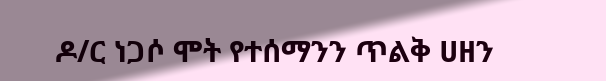ዶ/ር ነጋሶ ሞት የተሰማንን ጥልቅ ሀዘን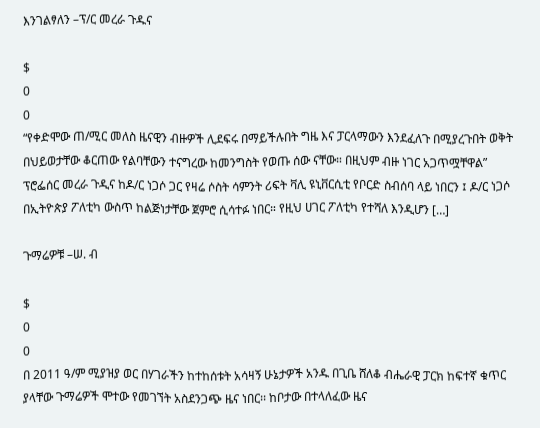እንገልፃለን –ፕ/ር መረራ ጉዱና

$
0
0
“የቀድሞው ጠ/ሚር መለስ ዜናዊን ብዙዎች ሊደፍሩ በማይችሉበት ግዜ እና ፓርላማውን እንደፈለጉ በሚያረጉበት ወቅት በህይወታቸው ቆርጠው የልባቸውን ተናግረው ከመንግስት የወጡ ሰው ናቸው። በዚህም ብዙ ነገር አጋጥሟቸዋል” ፕሮፌሰር መረራ ጉዲና ከዶ/ር ነጋሶ ጋር የዛሬ ሶስት ሳምንት ሪፍት ቫሊ ዩኒቨርሲቲ የቦርድ ስብሰባ ላይ ነበርን ፤ ዶ/ር ነጋሶ በኢትዮጵያ ፖለቲካ ውስጥ ከልጅነታቸው ጀምሮ ሲሳተፉ ነበር። የዚህ ሀገር ፖለቲካ የተሻለ እንዲሆን […]

ጉማሬዎቹ –ሠ. ብ

$
0
0
በ 2011 ዓ/ም ሚያዝያ ወር በሃገራችን ከተከሰቱት አሳዛኝ ሁኔታዎች አንዱ በጊቤ ሸለቆ ብሔራዊ ፓርክ ከፍተኛ ቁጥር ያላቸው ጉማሬዎች ሞተው የመገኘት አስደንጋጭ ዜና ነበር፡፡ ከቦታው በተላለፈው ዜና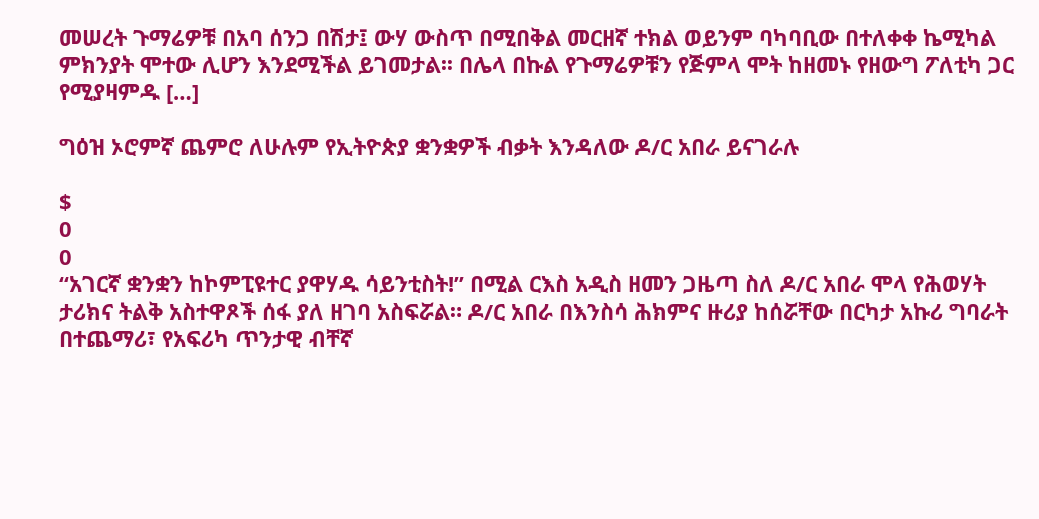መሠረት ጉማሬዎቹ በአባ ሰንጋ በሽታ፤ ውሃ ውስጥ በሚበቅል መርዘኛ ተክል ወይንም ባካባቢው በተለቀቀ ኬሚካል ምክንያት ሞተው ሊሆን እንደሚችል ይገመታል፡፡ በሌላ በኩል የጉማሬዎቹን የጅምላ ሞት ከዘመኑ የዘውግ ፖለቲካ ጋር የሚያዛምዱ […]

ግዕዝ ኦሮምኛ ጨምሮ ለሁሉም የኢትዮጵያ ቋንቋዎች ብቃት እንዳለው ዶ/ር አበራ ይናገራሉ

$
0
0
“አገርኛ ቋንቋን ከኮምፒዩተር ያዋሃዱ ሳይንቲስት!” በሚል ርእስ አዲስ ዘመን ጋዜጣ ስለ ዶ/ር አበራ ሞላ የሕወሃት ታሪክና ትልቅ አስተዋጾች ሰፋ ያለ ዘገባ አስፍሯል። ዶ/ር አበራ በእንስሳ ሕክምና ዙሪያ ከሰሯቸው በርካታ አኩሪ ግባራት በተጨማሪ፣ የአፍሪካ ጥንታዊ ብቸኛ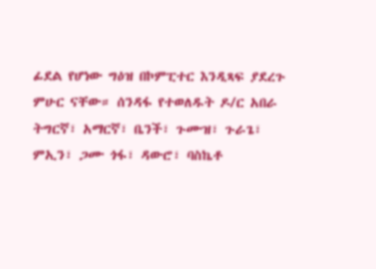ፊደል የሆነው ግዕዝ በኮምፒተር እንዲጻፍ ያደረጉ ምሁር ናቸው። ሰንዳፋ የተወለዱት ዶ/ር አበራ ትግርኛ፣ አማርኛ፣ ቤንች፣ ጉሙዝ፣ ጉራጌ፣ ምኢን፣ ጋሙ ጎፋ፣ ዳውሮ፣ ባስኬቶ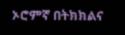ኦሮምኛ በትክክልና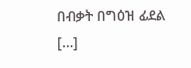በብቃት በግዕዝ ፊደል […]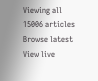Viewing all 15006 articles
Browse latest View live